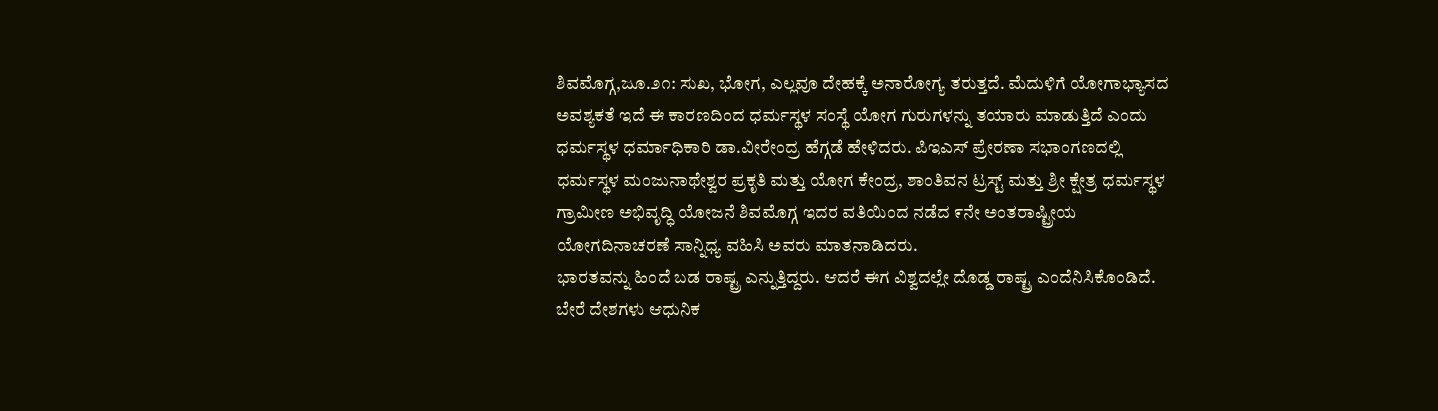ಶಿವಮೊಗ್ಗ,ಜೂ.೨೧: ಸುಖ, ಭೋಗ, ಎಲ್ಲವೂ ದೇಹಕ್ಕೆ ಅನಾರೋಗ್ಯ ತರುತ್ತದೆ. ಮೆದುಳಿಗೆ ಯೋಗಾಭ್ಯಾಸದ ಅವಶ್ಯಕತೆ ಇದೆ ಈ ಕಾರಣದಿಂದ ಧರ್ಮಸ್ಥಳ ಸಂಸ್ಥೆ ಯೋಗ ಗುರುಗಳನ್ನು ತಯಾರು ಮಾಡುತ್ತಿದೆ ಎಂದು ಧರ್ಮಸ್ಥಳ ಧರ್ಮಾಧಿಕಾರಿ ಡಾ.ವೀರೇಂದ್ರ ಹೆಗ್ಗಡೆ ಹೇಳಿದರು. ಪಿಇಎಸ್ ಪ್ರೇರಣಾ ಸಭಾಂಗಣದಲ್ಲಿ ಧರ್ಮಸ್ಥಳ ಮಂಜುನಾಥೇಶ್ವರ ಪ್ರಕೃತಿ ಮತ್ತು ಯೋಗ ಕೇಂದ್ರ, ಶಾಂತಿವನ ಟ್ರಸ್ಟ್ ಮತ್ತು ಶ್ರೀ ಕ್ಷೇತ್ರ ಧರ್ಮಸ್ಥಳ ಗ್ರಾಮೀಣ ಅಭಿವೃದ್ಧಿ ಯೋಜನೆ ಶಿವಮೊಗ್ಗ ಇದರ ವತಿಯಿಂದ ನಡೆದ ೯ನೇ ಅಂತರಾಷ್ಟ್ರೀಯ ಯೋಗದಿನಾಚರಣೆ ಸಾನ್ನಿಧ್ಯ ವಹಿಸಿ ಅವರು ಮಾತನಾಡಿದರು.
ಭಾರತವನ್ನು ಹಿಂದೆ ಬಡ ರಾಷ್ಟ್ರ ಎನ್ನುತ್ತಿದ್ದರು. ಆದರೆ ಈಗ ವಿಶ್ವದಲ್ಲೇ ದೊಡ್ಡ ರಾಷ್ಟ್ರ ಎಂದೆನಿಸಿಕೊಂಡಿದೆ. ಬೇರೆ ದೇಶಗಳು ಆಧುನಿಕ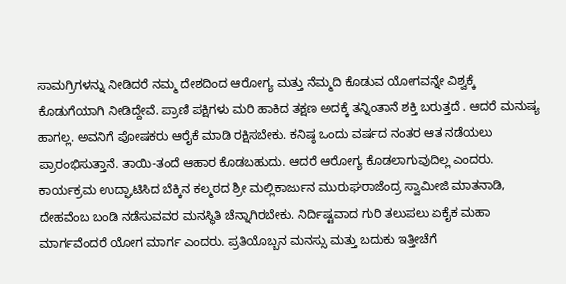ಸಾಮಗ್ರಿಗಳನ್ನು ನೀಡಿದರೆ ನಮ್ಮ ದೇಶದಿಂದ ಆರೋಗ್ಯ ಮತ್ತು ನೆಮ್ಮದಿ ಕೊಡುವ ಯೋಗವನ್ನೇ ವಿಶ್ವಕ್ಕೆ ಕೊಡುಗೆಯಾಗಿ ನೀಡಿದ್ದೇವೆ. ಪ್ರಾಣಿ ಪಕ್ಷಿಗಳು ಮರಿ ಹಾಕಿದ ತಕ್ಷಣ ಅದಕ್ಕೆ ತನ್ನಿಂತಾನೆ ಶಕ್ತಿ ಬರುತ್ತದೆ . ಆದರೆ ಮನುಷ್ಯ ಹಾಗಲ್ಲ. ಅವನಿಗೆ ಪೋಷಕರು ಆರೈಕೆ ಮಾಡಿ ರಕ್ಷಿಸಬೇಕು. ಕನಿಷ್ಠ ಒಂದು ವರ್ಷದ ನಂತರ ಆತ ನಡೆಯಲು ಪ್ರಾರಂಭಿಸುತ್ತಾನೆ. ತಾಯಿ-ತಂದೆ ಆಹಾರ ಕೊಡಬಹುದು. ಆದರೆ ಆರೋಗ್ಯ ಕೊಡಲಾಗುವುದಿಲ್ಲ ಎಂದರು.
ಕಾರ್ಯಕ್ರಮ ಉದ್ಘಾಟಿಸಿದ ಬೆಕ್ಕಿನ ಕಲ್ಮಠದ ಶ್ರೀ ಮಲ್ಲಿಕಾರ್ಜುನ ಮುರುಘರಾಜೆಂದ್ರ ಸ್ವಾಮೀಜಿ ಮಾತನಾಡಿ, ದೇಹವೆಂಬ ಬಂಡಿ ನಡೆಸುವವರ ಮನಸ್ಥಿತಿ ಚೆನ್ನಾಗಿರಬೇಕು. ನಿರ್ದಿಷ್ಟವಾದ ಗುರಿ ತಲುಪಲು ಏಕೈಕ ಮಹಾ ಮಾರ್ಗವೆಂದರೆ ಯೋಗ ಮಾರ್ಗ ಎಂದರು. ಪ್ರತಿಯೊಬ್ಬನ ಮನಸ್ಸು ಮತ್ತು ಬದುಕು ಇತ್ತೀಚೆಗೆ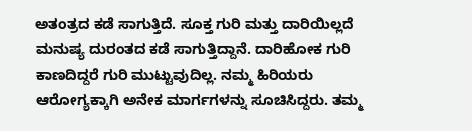ಅತಂತ್ರದ ಕಡೆ ಸಾಗುತ್ತಿದೆ. ಸೂಕ್ತ ಗುರಿ ಮತ್ತು ದಾರಿಯಿಲ್ಲದೆ ಮನುಷ್ಯ ದುರಂತದ ಕಡೆ ಸಾಗುತ್ತಿದ್ದಾನೆ. ದಾರಿಹೋಕ ಗುರಿ ಕಾಣದಿದ್ದರೆ ಗುರಿ ಮುಟ್ಟುವುದಿಲ್ಲ. ನಮ್ಮ ಹಿರಿಯರು ಆರೋಗ್ಯಕ್ಕಾಗಿ ಅನೇಕ ಮಾರ್ಗಗಳನ್ನು ಸೂಚಿಸಿದ್ದರು. ತಮ್ಮ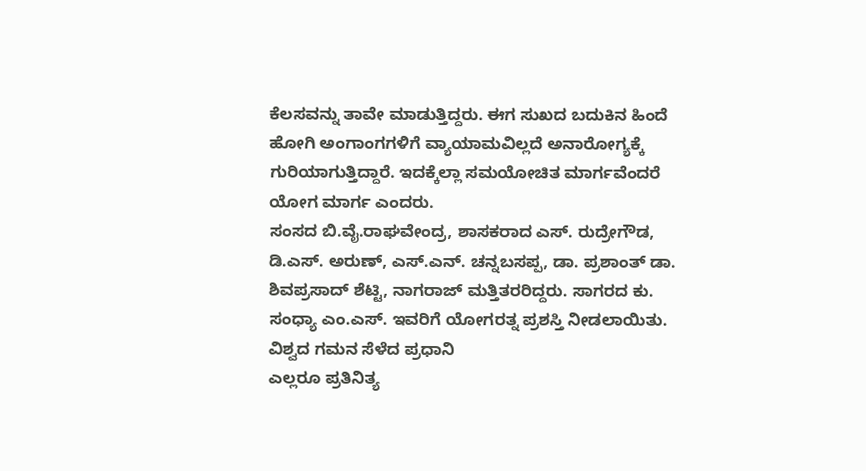ಕೆಲಸವನ್ನು ತಾವೇ ಮಾಡುತ್ತಿದ್ದರು. ಈಗ ಸುಖದ ಬದುಕಿನ ಹಿಂದೆ ಹೋಗಿ ಅಂಗಾಂಗಗಳಿಗೆ ವ್ಯಾಯಾಮವಿಲ್ಲದೆ ಅನಾರೋಗ್ಯಕ್ಕೆ ಗುರಿಯಾಗುತ್ತಿದ್ದಾರೆ. ಇದಕ್ಕೆಲ್ಲಾ ಸಮಯೋಚಿತ ಮಾರ್ಗವೆಂದರೆ ಯೋಗ ಮಾರ್ಗ ಎಂದರು.
ಸಂಸದ ಬಿ.ವೈ.ರಾಘವೇಂದ್ರ, ಶಾಸಕರಾದ ಎಸ್. ರುದ್ರೇಗೌಡ, ಡಿ.ಎಸ್. ಅರುಣ್, ಎಸ್.ಎನ್. ಚನ್ನಬಸಪ್ಪ, ಡಾ. ಪ್ರಶಾಂತ್ ಡಾ. ಶಿವಪ್ರಸಾದ್ ಶೆಟ್ಟಿ, ನಾಗರಾಜ್ ಮತ್ತಿತರರಿದ್ದರು. ಸಾಗರದ ಕು. ಸಂಧ್ಯಾ ಎಂ.ಎಸ್. ಇವರಿಗೆ ಯೋಗರತ್ನ ಪ್ರಶಸ್ತಿ ನೀಡಲಾಯಿತು.
ವಿಶ್ವದ ಗಮನ ಸೆಳೆದ ಪ್ರಧಾನಿ
ಎಲ್ಲರೂ ಪ್ರತಿನಿತ್ಯ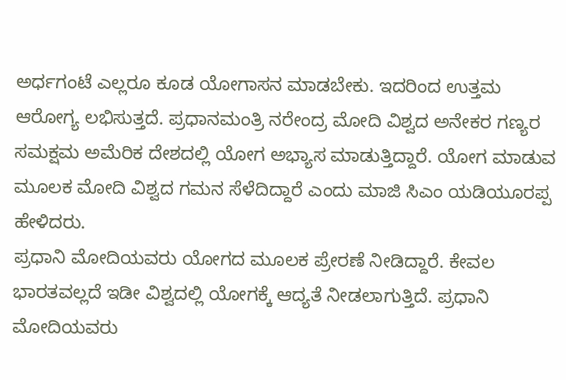ಅರ್ಧಗಂಟೆ ಎಲ್ಲರೂ ಕೂಡ ಯೋಗಾಸನ ಮಾಡಬೇಕು. ಇದರಿಂದ ಉತ್ತಮ ಆರೋಗ್ಯ ಲಭಿಸುತ್ತದೆ. ಪ್ರಧಾನಮಂತ್ರಿ ನರೇಂದ್ರ ಮೋದಿ ವಿಶ್ವದ ಅನೇಕರ ಗಣ್ಯರ ಸಮಕ್ಷಮ ಅಮೆರಿಕ ದೇಶದಲ್ಲಿ ಯೋಗ ಅಭ್ಯಾಸ ಮಾಡುತ್ತಿದ್ದಾರೆ. ಯೋಗ ಮಾಡುವ ಮೂಲಕ ಮೋದಿ ವಿಶ್ವದ ಗಮನ ಸೆಳೆದಿದ್ದಾರೆ ಎಂದು ಮಾಜಿ ಸಿಎಂ ಯಡಿಯೂರಪ್ಪ ಹೇಳಿದರು.
ಪ್ರಧಾನಿ ಮೋದಿಯವರು ಯೋಗದ ಮೂಲಕ ಪ್ರೇರಣೆ ನೀಡಿದ್ದಾರೆ. ಕೇವಲ ಭಾರತವಲ್ಲದೆ ಇಡೀ ವಿಶ್ವದಲ್ಲಿ ಯೋಗಕ್ಕೆ ಆದ್ಯತೆ ನೀಡಲಾಗುತ್ತಿದೆ. ಪ್ರಧಾನಿ ಮೋದಿಯವರು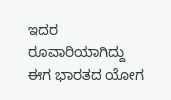ಇದರ ರೂವಾರಿಯಾಗಿದ್ದು ಈಗ ಭಾರತದ ಯೋಗ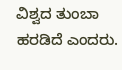ವಿಶ್ವದ ತುಂಬಾ ಹರಡಿದೆ ಎಂದರು.